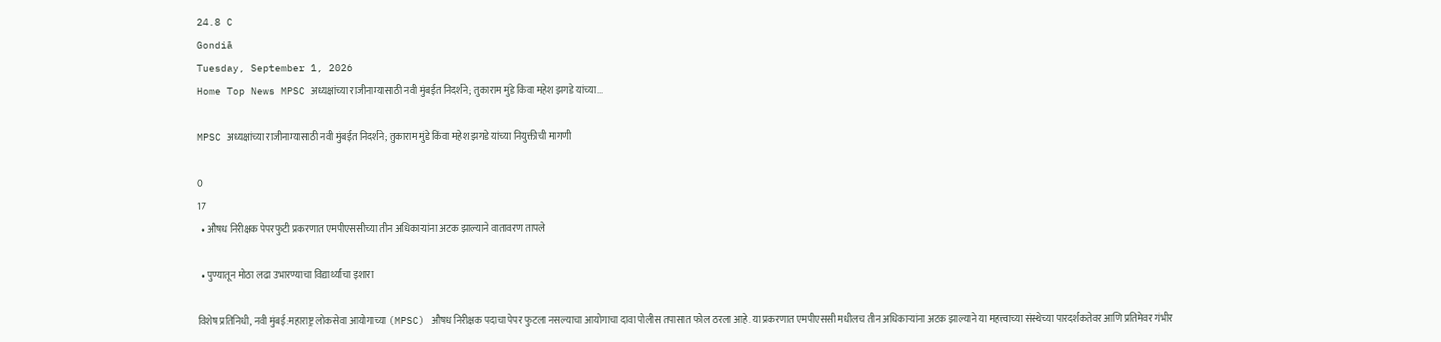24.8 C
Gondiā
Tuesday, September 1, 2026
Home Top News MPSC अध्यक्षांच्या राजीनाम्यासाठी नवी मुंबईत निदर्शने; तुकाराम मुंडे किंवा महेश झगडे यांच्या...

MPSC अध्यक्षांच्या राजीनाम्यासाठी नवी मुंबईत निदर्शने; तुकाराम मुंडे किंवा महेश झगडे यांच्या नियुक्तीची मागणी

0
17
  • औषध निरीक्षक पेपरफुटी प्रकरणात एमपीएससीच्या तीन अधिकाऱ्यांना अटक झाल्याने वातावरण तापले

  • पुण्यातून मोठा लढा उभारण्याचा विद्यार्थ्यांचा इशारा

विशेष प्रतिनिधी, नवी मुंबई:महाराष्ट्र लोकसेवा आयोगाच्या (MPSC) औषध निरीक्षक पदाचा पेपर फुटला नसल्याचा आयोगाचा दावा पोलीस तपासात फोल ठरला आहे. या प्रकरणात एमपीएससी मधीलच तीन अधिकाऱ्यांना अटक झाल्याने या महत्त्वाच्या संस्थेच्या पारदर्शकतेवर आणि प्रतिमेवर गंभीर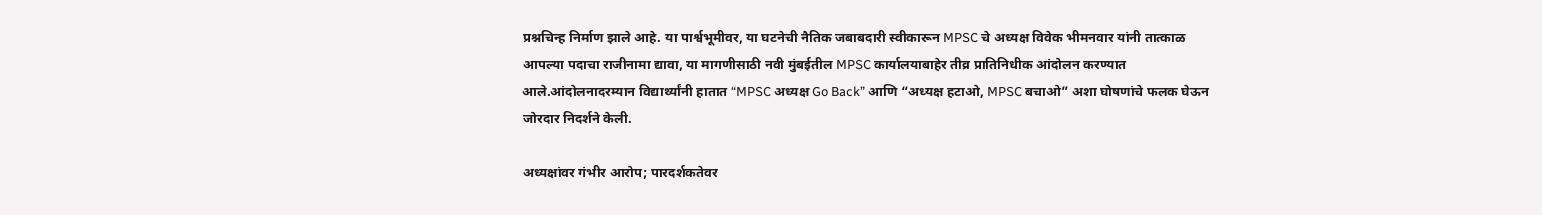प्रश्नचिन्ह निर्माण झाले आहे. या पार्श्वभूमीवर, या घटनेची नैतिक जबाबदारी स्वीकारून MPSC चे अध्यक्ष विवेक भीमनवार यांनी तात्काळ आपल्या पदाचा राजीनामा द्यावा, या मागणीसाठी नवी मुंबईतील MPSC कार्यालयाबाहेर तीव्र प्रातिनिधीक आंदोलन करण्यात आले.आंदोलनादरम्यान विद्यार्थ्यांनी हातात “MPSC अध्यक्ष Go Back” आणि “अध्यक्ष हटाओ, MPSC बचाओ” अशा घोषणांचे फलक घेऊन जोरदार निदर्शने केली.

अध्यक्षांवर गंभीर आरोप; पारदर्शकतेवर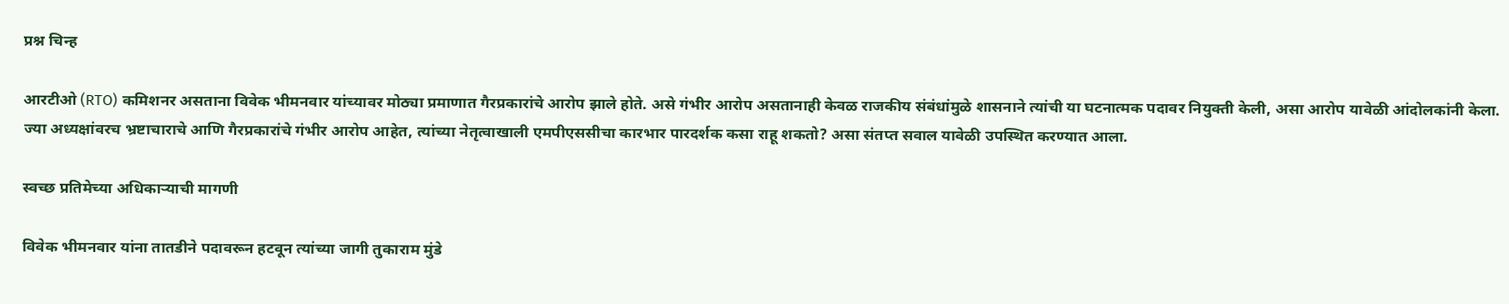प्रश्न चिन्ह

आरटीओ (RTO) कमिशनर असताना विवेक भीमनवार यांच्यावर मोठ्या प्रमाणात गैरप्रकारांचे आरोप झाले होते. असे गंभीर आरोप असतानाही केवळ राजकीय संबंधांमुळे शासनाने त्यांची या घटनात्मक पदावर नियुक्ती केली, असा आरोप यावेळी आंदोलकांनी केला. ज्या अध्यक्षांवरच भ्रष्टाचाराचे आणि गैरप्रकारांचे गंभीर आरोप आहेत, त्यांच्या नेतृत्वाखाली एमपीएससीचा कारभार पारदर्शक कसा राहू शकतो? असा संतप्त सवाल यावेळी उपस्थित करण्यात आला.

स्वच्छ प्रतिमेच्या अधिकाऱ्याची मागणी

विवेक भीमनवार यांना तातडीने पदावरून हटवून त्यांच्या जागी तुकाराम मुंडे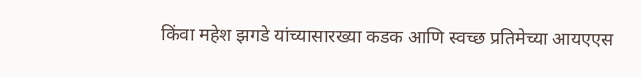किंवा महेश झगडे यांच्यासारख्या कडक आणि स्वच्छ प्रतिमेच्या आयएएस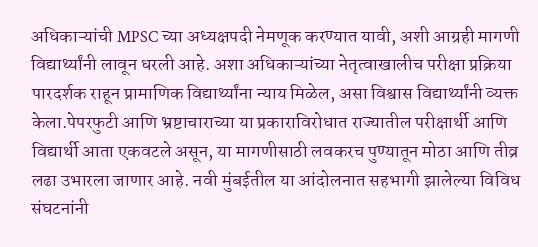अधिकाऱ्यांची MPSC च्या अध्यक्षपदी नेमणूक करण्यात यावी, अशी आग्रही मागणी विद्यार्थ्यांनी लावून धरली आहे. अशा अधिकाऱ्यांच्या नेतृत्वाखालीच परीक्षा प्रक्रिया पारदर्शक राहून प्रामाणिक विद्यार्थ्यांना न्याय मिळेल, असा विश्वास विद्यार्थ्यांनी व्यक्त केला.पेपरफुटी आणि भ्रष्टाचाराच्या या प्रकाराविरोधात राज्यातील परीक्षार्थी आणि विद्यार्थी आता एकवटले असून, या मागणीसाठी लवकरच पुण्यातून मोठा आणि तीव्र लढा उभारला जाणार आहे. नवी मुंबईतील या आंदोलनात सहभागी झालेल्या विविध संघटनांनी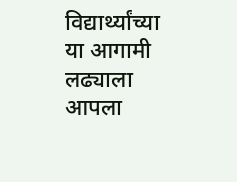विद्यार्थ्यांच्या या आगामी लढ्याला आपला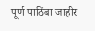पूर्ण पाठिंबा जाहीर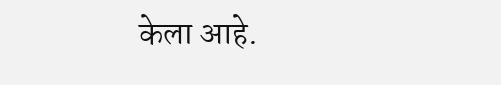केला आहे.